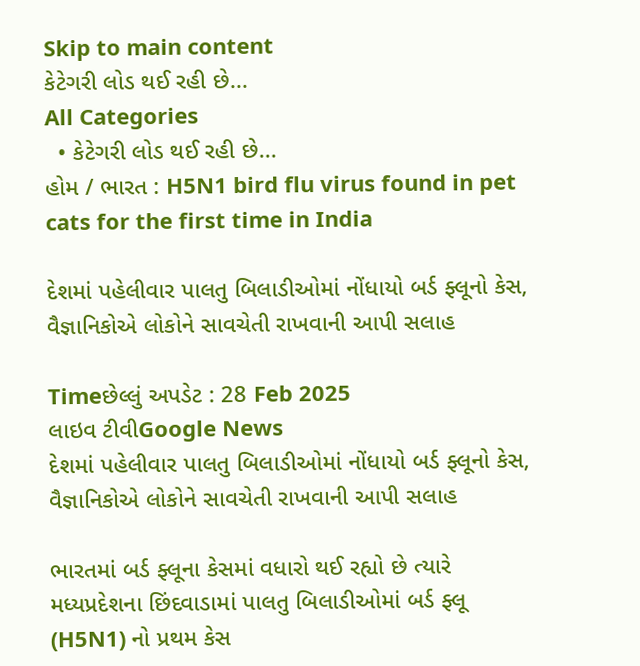Skip to main content
કેટેગરી લોડ થઈ રહી છે...
All Categories
  • કેટેગરી લોડ થઈ રહી છે...
હોમ / ભારત : H5N1 bird flu virus found in pet cats for the first time in India

દેશમાં પહેલીવાર પાલતુ બિલાડીઓમાં નોંધાયો બર્ડ ફ્લૂનો કેસ, વૈજ્ઞાનિકોએ લોકોને સાવચેતી રાખવાની આપી સલાહ

Timeછેલ્લું અપડેટ : 28 Feb 2025
લાઇવ ટીવીGoogle News
દેશમાં પહેલીવાર પાલતુ બિલાડીઓમાં નોંધાયો બર્ડ ફ્લૂનો કેસ, વૈજ્ઞાનિકોએ લોકોને સાવચેતી રાખવાની આપી સલાહ

ભારતમાં બર્ડ ફ્લૂના કેસમાં વધારો થઈ રહ્યો છે ત્યારે મધ્યપ્રદેશના છિંદવાડામાં પાલતુ બિલાડીઓમાં બર્ડ ફ્લૂ (H5N1) નો પ્રથમ કેસ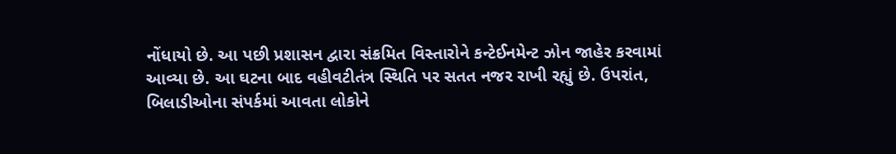નોંધાયો છે. આ પછી પ્રશાસન દ્વારા સંક્રમિત વિસ્તારોને કન્ટેઈનમેન્ટ ઝોન જાહેર કરવામાં આવ્યા છે. આ ઘટના બાદ વહીવટીતંત્ર સ્થિતિ પર સતત નજર રાખી રહ્યું છે. ઉપરાંત, બિલાડીઓના સંપર્કમાં આવતા લોકોને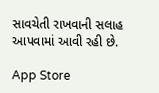સાવચેતી રાખવાની સલાહ આપવામાં આવી રહી છે.

App Store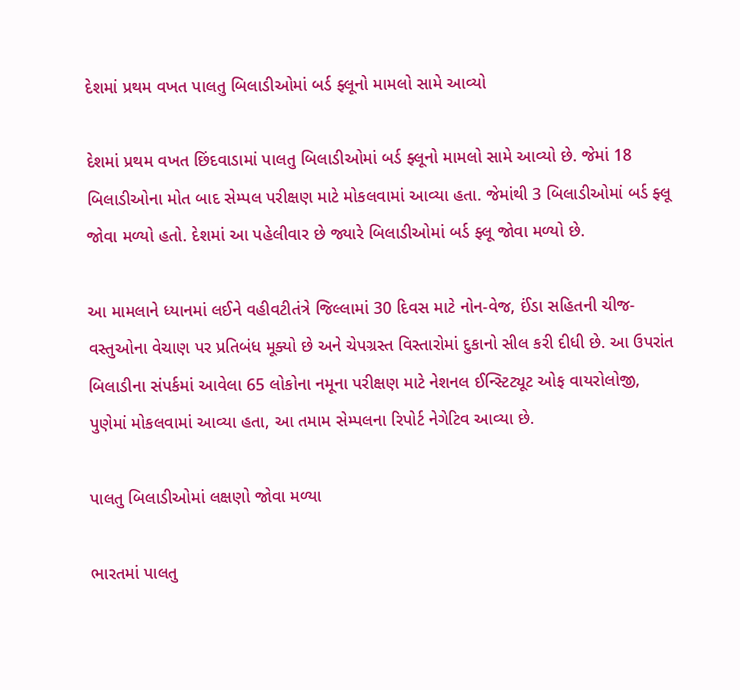દેશમાં પ્રથમ વખત પાલતુ બિલાડીઓમાં બર્ડ ફ્લૂનો મામલો સામે આવ્યો

દેશમાં પ્રથમ વખત છિંદવાડામાં પાલતુ બિલાડીઓમાં બર્ડ ફ્લૂનો મામલો સામે આવ્યો છે. જેમાં 18 બિલાડીઓના મોત બાદ સેમ્પલ પરીક્ષણ માટે મોકલવામાં આવ્યા હતા. જેમાંથી 3 બિલાડીઓમાં બર્ડ ફ્લૂ જોવા મળ્યો હતો. દેશમાં આ પહેલીવાર છે જ્યારે બિલાડીઓમાં બર્ડ ફ્લૂ જોવા મળ્યો છે.

આ મામલાને ધ્યાનમાં લઈને વહીવટીતંત્રે જિલ્લામાં 30 દિવસ માટે નોન-વેજ, ઈંડા સહિતની ચીજ-વસ્તુઓના વેચાણ પર પ્રતિબંધ મૂક્યો છે અને ચેપગ્રસ્ત વિસ્તારોમાં દુકાનો સીલ કરી દીધી છે. આ ઉપરાંત  બિલાડીના સંપર્કમાં આવેલા 65 લોકોના નમૂના પરીક્ષણ માટે નેશનલ ઈન્સ્ટિટ્યૂટ ઓફ વાયરોલોજી, પુણેમાં મોકલવામાં આવ્યા હતા, આ તમામ સેમ્પલના રિપોર્ટ નેગેટિવ આવ્યા છે.

પાલતુ બિલાડીઓમાં લક્ષણો જોવા મળ્યા

ભારતમાં પાલતુ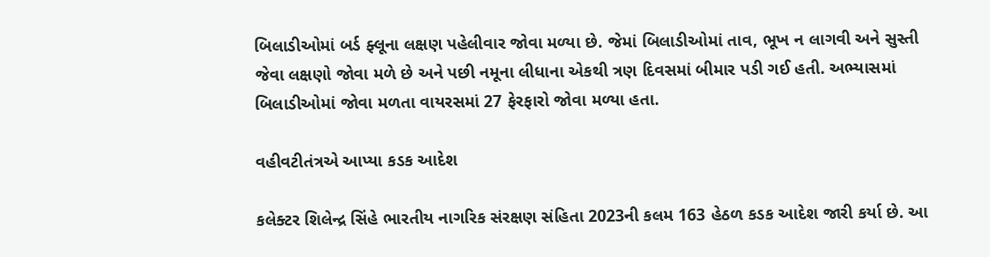બિલાડીઓમાં બર્ડ ફ્લૂના લક્ષણ પહેલીવાર જોવા મળ્યા છે. જેમાં બિલાડીઓમાં તાવ, ભૂખ ન લાગવી અને સુસ્તી જેવા લક્ષણો જોવા મળે છે અને પછી નમૂના લીધાના એકથી ત્રણ દિવસમાં બીમાર પડી ગઈ હતી. અભ્યાસમાં બિલાડીઓમાં જોવા મળતા વાયરસમાં 27 ફેરફારો જોવા મળ્યા હતા.

વહીવટીતંત્રએ આપ્યા કડક આદેશ

કલેક્ટર શિલેન્દ્ર સિંહે ભારતીય નાગરિક સંરક્ષણ સંહિતા 2023ની કલમ 163 હેઠળ કડક આદેશ જારી કર્યા છે. આ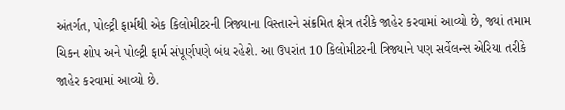અંતર્ગત, પોલ્ટ્રી ફાર્મથી એક કિલોમીટરની ત્રિજ્યાના વિસ્તારને સંક્રમિત ક્ષેત્ર તરીકે જાહેર કરવામાં આવ્યો છે, જ્યાં તમામ ચિકન શોપ અને પોલ્ટ્રી ફાર્મ સંપૂર્ણપણે બંધ રહેશે. આ ઉપરાંત 10 કિલોમીટરની ત્રિજ્યાને પણ સર્વેલન્સ એરિયા તરીકે જાહેર કરવામાં આવ્યો છે.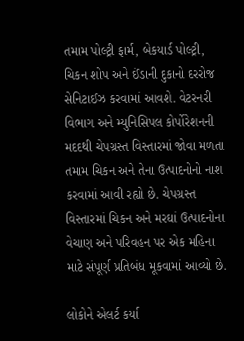તમામ પોલ્ટ્રી ફાર્મ, બેકયાર્ડ પોલ્ટ્રી, ચિકન શોપ અને ઈંડાની દુકાનો દરરોજ સેનિટાઈઝ કરવામાં આવશે. વેટરનરી વિભાગ અને મ્યુનિસિપલ કોર્પોરેશનની મદદથી ચેપગ્રસ્ત વિસ્તારમાં જોવા મળતા તમામ ચિકન અને તેના ઉત્પાદનોનો નાશ કરવામાં આવી રહ્યો છે. ચેપગ્રસ્ત વિસ્તારમાં ચિકન અને મરઘાં ઉત્પાદનોના વેચાણ અને પરિવહન પર એક મહિના માટે સંપૂર્ણ પ્રતિબંધ મૂકવામાં આવ્યો છે.

લોકોને એલર્ટ કર્યા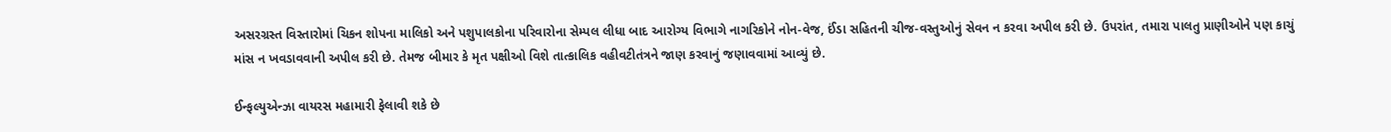અસરગ્રસ્ત વિસ્તારોમાં ચિકન શોપના માલિકો અને પશુપાલકોના પરિવારોના સેમ્પલ લીધા બાદ આરોગ્ય વિભાગે નાગરિકોને નોન-વેજ, ઈંડા સહિતની ચીજ-વસ્તુઓનું સેવન ન કરવા અપીલ કરી છે. ઉપરાંત, તમારા પાલતુ પ્રાણીઓને પણ કાચું માંસ ન ખવડાવવાની અપીલ કરી છે. તેમજ બીમાર કે મૃત પક્ષીઓ વિશે તાત્કાલિક વહીવટીતંત્રને જાણ કરવાનું જણાવવામાં આવ્યું છે.

ઈન્ફલ્યુએન્ઝા વાયરસ મહામારી ફેલાવી શકે છે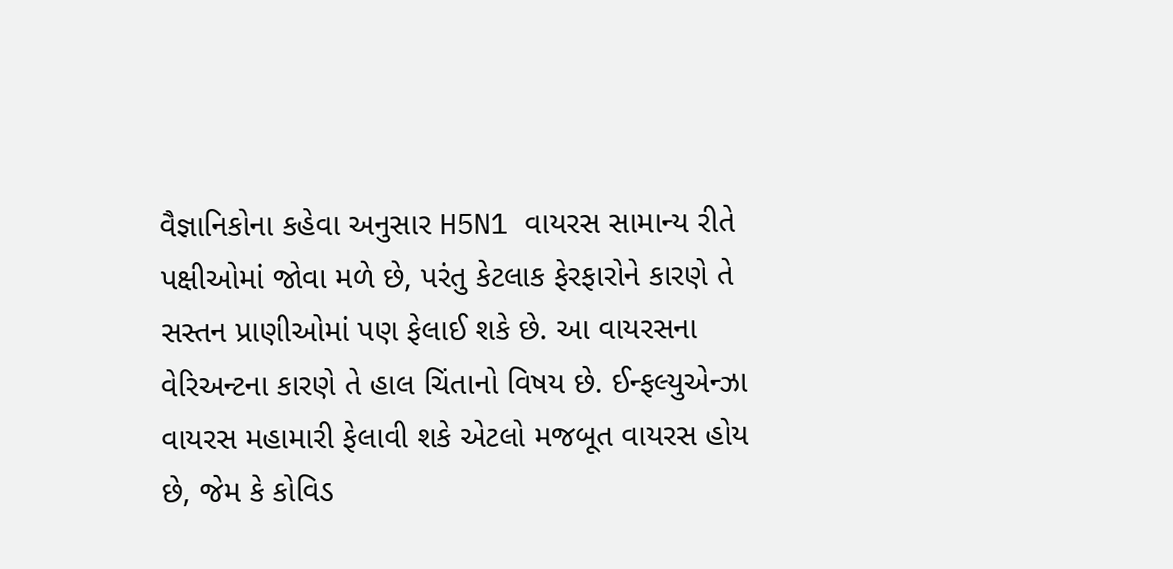વૈજ્ઞાનિકોના કહેવા અનુસાર H5N1 વાયરસ સામાન્ય રીતે પક્ષીઓમાં જોવા મળે છે, પરંતુ કેટલાક ફેરફારોને કારણે તે સસ્તન પ્રાણીઓમાં પણ ફેલાઈ શકે છે. આ વાયરસના વેરિઅન્ટના કારણે તે હાલ ચિંતાનો વિષય છે. ઈન્ફલ્યુએન્ઝા વાયરસ મહામારી ફેલાવી શકે એટલો મજબૂત વાયરસ હોય છે, જેમ કે કોવિડ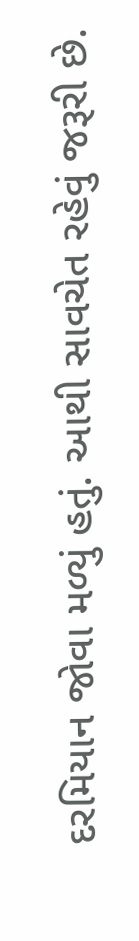દરમિયાન જોવા મળ્યું હતું. આથી સાવચેત રહેવું જરૂરી છે.